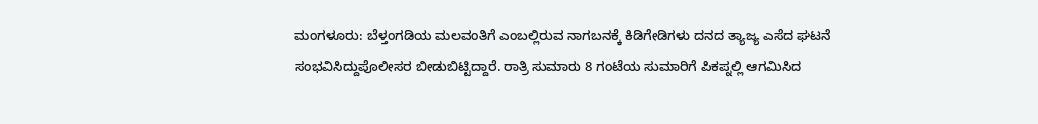ಮಂಗಳೂರು: ಬೆಳ್ತಂಗಡಿಯ ಮಲವಂತಿಗೆ ಎಂಬಲ್ಲಿರುವ ನಾಗಬನಕ್ಕೆ ಕಿಡಿಗೇಡಿಗಳು ದನದ ತ್ಯಾಜ್ಯ ಎಸೆದ ಘಟನೆ ಸಂಭವಿಸಿದ್ದುಪೊಲೀಸರ ಬೀಡುಬಿಟ್ಟಿದ್ದಾರೆ. ರಾತ್ರಿ ಸುಮಾರು 8 ಗಂಟೆಯ ಸುಮಾರಿಗೆ ಪಿಕಪ್ನಲ್ಲಿ ಆಗಮಿಸಿದ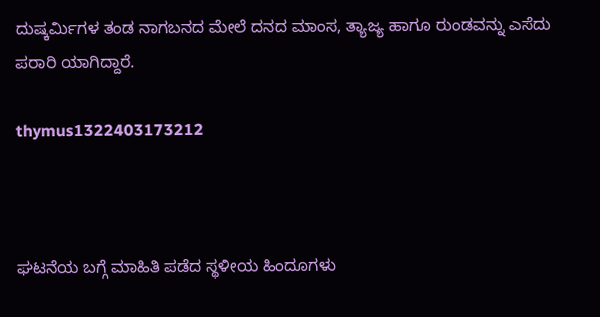ದುಷ್ಕರ್ಮಿಗಳ ತಂಡ ನಾಗಬನದ ಮೇಲೆ ದನದ ಮಾಂಸ, ತ್ಯಾಜ್ಯ ಹಾಗೂ ರುಂಡವನ್ನು ಎಸೆದು ಪರಾರಿ ಯಾಗಿದ್ದಾರೆ.

thymus1322403173212



ಘಟನೆಯ ಬಗ್ಗೆ ಮಾಹಿತಿ ಪಡೆದ ಸ್ಥಳೀಯ ಹಿಂದೂಗಳು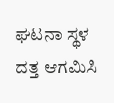ಘಟನಾ ಸ್ಥಳ ದತ್ತ ಆಗಮಿಸಿ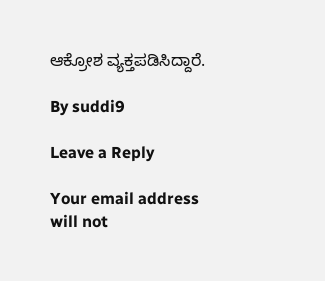ಆಕ್ರೋಶ ವ್ಯಕ್ತಪಡಿಸಿದ್ದಾರೆ.

By suddi9

Leave a Reply

Your email address will not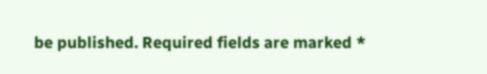be published. Required fields are marked *